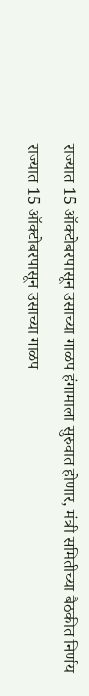राज्यात 15 ऑक्टोबरपासून उसाच्या गाळप हंगामाला सुरुवात होणार, मंत्री समितीच्या बैठकीत निर्णय
राज्यात 15 ऑक्टोबरपासून उसाच्या गाळप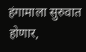हंगामाला सुरुवात होणार,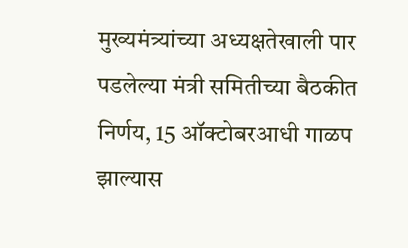मुख्यमंत्र्यांच्या अध्यक्षतेखाली पार पडलेल्या मंत्री समितीच्या बैठकीत निर्णय, 15 ऑक्टोबरआधी गाळप झाल्यास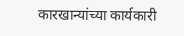कारखान्यांच्या कार्यकारी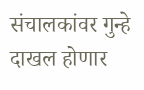संचालकांवर गुन्हे दाखल होणार